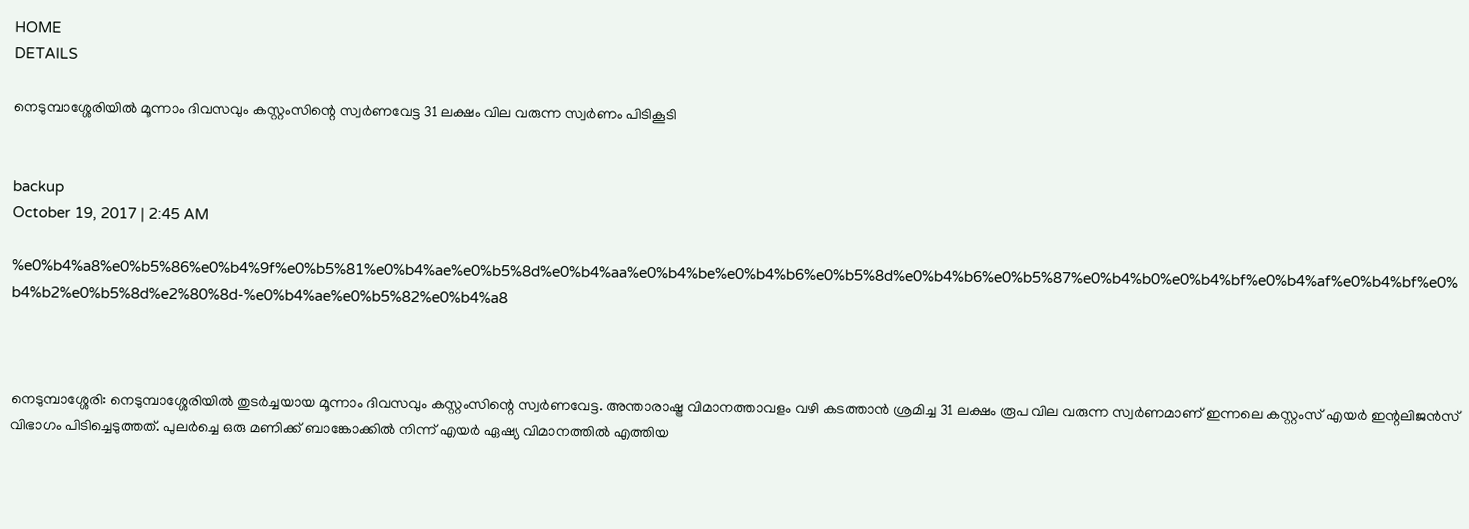HOME
DETAILS

നെടുമ്പാശ്ശേരിയില്‍ മൂന്നാം ദിവസവും കസ്റ്റംസിന്റെ സ്വര്‍ണവേട്ട 31 ലക്ഷം വില വരുന്ന സ്വര്‍ണം പിടികൂടി


backup
October 19, 2017 | 2:45 AM

%e0%b4%a8%e0%b5%86%e0%b4%9f%e0%b5%81%e0%b4%ae%e0%b5%8d%e0%b4%aa%e0%b4%be%e0%b4%b6%e0%b5%8d%e0%b4%b6%e0%b5%87%e0%b4%b0%e0%b4%bf%e0%b4%af%e0%b4%bf%e0%b4%b2%e0%b5%8d%e2%80%8d-%e0%b4%ae%e0%b5%82%e0%b4%a8



നെടുമ്പാശ്ശേരി: നെടുമ്പാശ്ശേരിയില്‍ തുടര്‍ച്ചയായ മൂന്നാം ദിവസവും കസ്റ്റംസിന്റെ സ്വര്‍ണവേട്ട. അന്താരാഷ്ട്ര വിമാനത്താവളം വഴി കടത്താന്‍ ശ്രമിച്ച 31 ലക്ഷം രൂപ വില വരുന്ന സ്വര്‍ണമാണ് ഇന്നലെ കസ്റ്റംസ് എയര്‍ ഇന്റലിജന്‍സ് വിഭാഗം പിടിച്ചെടുത്തത്. പുലര്‍ച്ചെ ഒരു മണിക്ക് ബാങ്കോക്കില്‍ നിന്ന് എയര്‍ ഏഷ്യ വിമാനത്തില്‍ എത്തിയ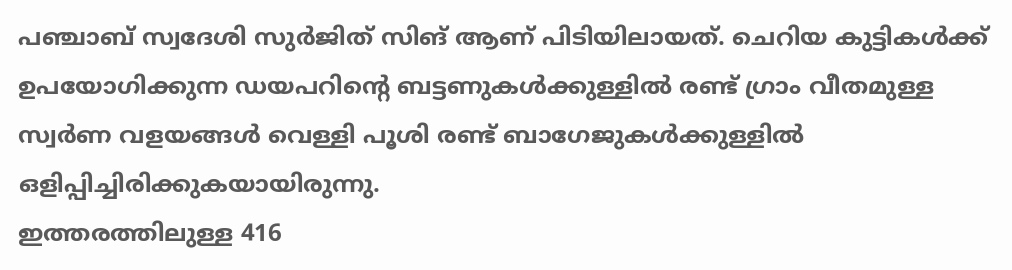പഞ്ചാബ് സ്വദേശി സുര്‍ജിത് സിങ് ആണ് പിടിയിലായത്. ചെറിയ കുട്ടികള്‍ക്ക് ഉപയോഗിക്കുന്ന ഡയപറിന്റെ ബട്ടണുകള്‍ക്കുള്ളില്‍ രണ്ട് ഗ്രാം വീതമുള്ള സ്വര്‍ണ വളയങ്ങള്‍ വെള്ളി പൂശി രണ്ട് ബാഗേജുകള്‍ക്കുള്ളില്‍ ഒളിപ്പിച്ചിരിക്കുകയായിരുന്നു.
ഇത്തരത്തിലുള്ള 416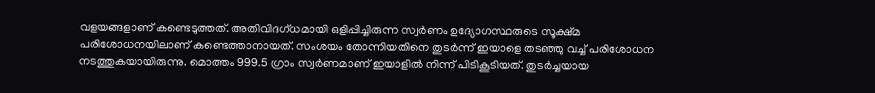വളയങ്ങളാണ് കണ്ടെടുത്തത്. അതിവിദഗ്ധമായി ഒളിപ്പിച്ചിരുന്ന സ്വര്‍ണം ഉദ്യോഗസ്ഥരുടെ സൂക്ഷ്മ പരിശോധനയിലാണ് കണ്ടെത്താനായത്. സംശയം തോന്നിയതിനെ തുടര്‍ന്ന് ഇയാളെ തടഞ്ഞു വച്ച് പരിശോധന നടത്തുകയായിരുന്നു. മൊത്തം 999.5 ഗ്രാം സ്വര്‍ണമാണ് ഇയാളില്‍ നിന്ന് പിടികൂടിയത്. തുടര്‍ച്ചയായ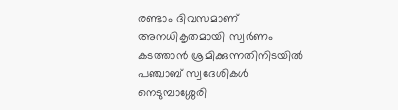രണ്ടാം ദിവസമാണ് അനധികൃതമായി സ്വര്‍ണം കടത്താന്‍ ശ്രമിക്കുന്നതിനിടയില്‍ പഞ്ചാബ് സ്വദേശികള്‍ നെടുമ്പാശ്ശേരി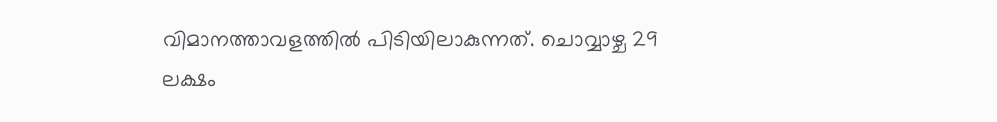വിമാനത്താവളത്തില്‍ പിടിയിലാകുന്നത്. ചൊവ്വാഴ്ച 29 ലക്ഷം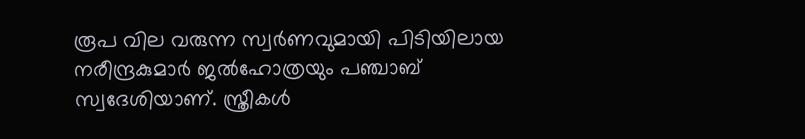രൂപ വില വരുന്ന സ്വര്‍ണവുമായി പിടിയിലായ നരീന്ദ്രകുമാര്‍ ജല്‍ഹോത്രയും പഞ്ചാബ് സ്വദേശിയാണ്. സ്ത്രീകള്‍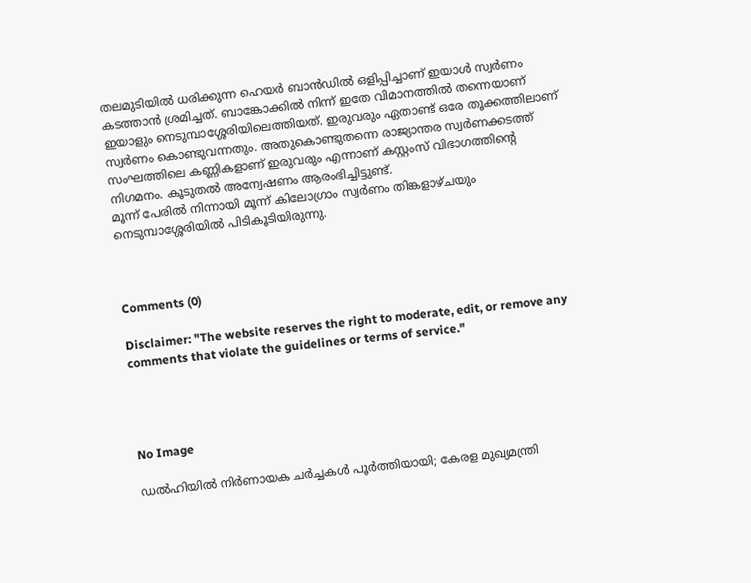തലമുടിയില്‍ ധരിക്കുന്ന ഹെയര്‍ ബാന്‍ഡില്‍ ഒളിപ്പിച്ചാണ് ഇയാള്‍ സ്വര്‍ണം കടത്താന്‍ ശ്രമിച്ചത്. ബാങ്കോക്കില്‍ നിന്ന് ഇതേ വിമാനത്തില്‍ തന്നെയാണ് ഇയാളും നെടുമ്പാശ്ശേരിയിലെത്തിയത്. ഇരുവരും ഏതാണ്ട് ഒരേ തൂക്കത്തിലാണ് സ്വര്‍ണം കൊണ്ടുവന്നതും. അതുകൊണ്ടുതന്നെ രാജ്യാന്തര സ്വര്‍ണക്കടത്ത് സംഘത്തിലെ കണ്ണികളാണ് ഇരുവരും എന്നാണ് കസ്റ്റംസ് വിഭാഗത്തിന്റെ നിഗമനം. കൂടുതല്‍ അന്വേഷണം ആരംഭിച്ചിട്ടുണ്ട്.
മൂന്ന് പേരില്‍ നിന്നായി മൂന്ന് കിലോഗ്രാം സ്വര്‍ണം തിങ്കളാഴ്ചയും നെടുമ്പാശ്ശേരിയില്‍ പിടികൂടിയിരുന്നു.



Comments (0)

Disclaimer: "The website reserves the right to moderate, edit, or remove any comments that violate the guidelines or terms of service."




No Image

ഡൽഹിയിൽ നിർണായക ചർച്ചകൾ പൂർത്തിയായി; കേരള മുഖ്യമന്ത്രി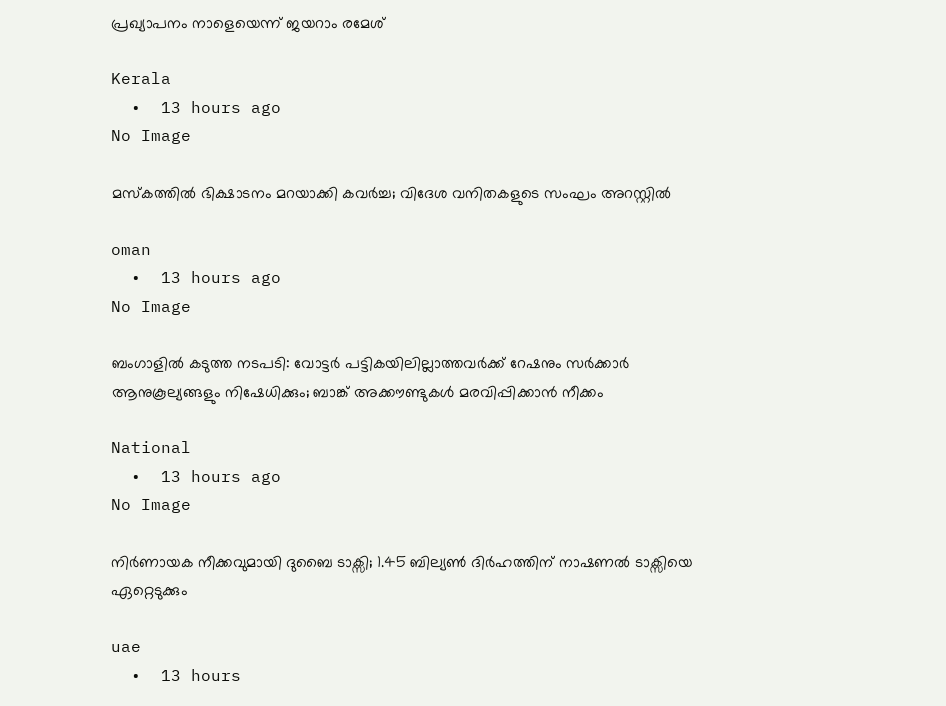പ്രഖ്യാപനം നാളെയെന്ന് ജയറാം രമേശ്

Kerala
  •  13 hours ago
No Image

മസ്‌കത്തില്‍ ഭിക്ഷാടനം മറയാക്കി കവര്‍ച്ച; വിദേശ വനിതകളുടെ സംഘം അറസ്റ്റില്‍

oman
  •  13 hours ago
No Image

ബംഗാളിൽ കടുത്ത നടപടി: വോട്ടർ പട്ടികയിലില്ലാത്തവർക്ക് റേഷനും സർക്കാർ ആനുകൂല്യങ്ങളും നിഷേധിക്കും; ബാങ്ക് അക്കൗണ്ടുകൾ മരവിപ്പിക്കാൻ നീക്കം

National
  •  13 hours ago
No Image

നിർണായക നീക്കവുമായി ദുബൈ ടാക്സി; 1.45 ബില്യൺ ദിർഹത്തിന് നാഷണൽ ടാക്സിയെ ഏറ്റെടുക്കും

uae
  •  13 hours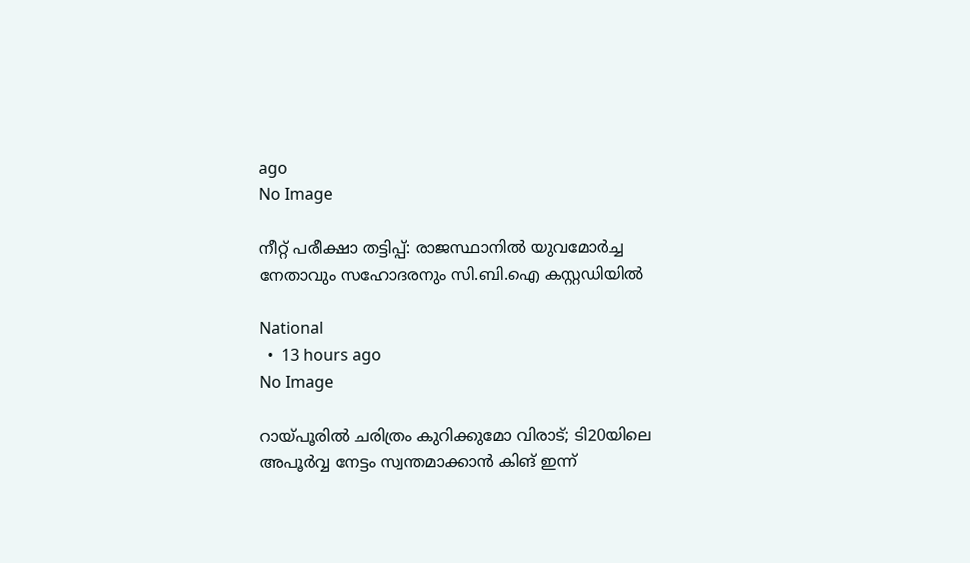ago
No Image

നീറ്റ് പരീക്ഷാ തട്ടിപ്പ്: രാജസ്ഥാനിൽ യുവമോർച്ച നേതാവും സഹോദരനും സി.ബി.ഐ കസ്റ്റഡിയിൽ

National
  •  13 hours ago
No Image

റായ്പൂരിൽ ചരിത്രം കുറിക്കുമോ വിരാട്; ടി20യിലെ അപൂർവ്വ നേട്ടം സ്വന്തമാക്കാൻ കിങ് ഇന്ന്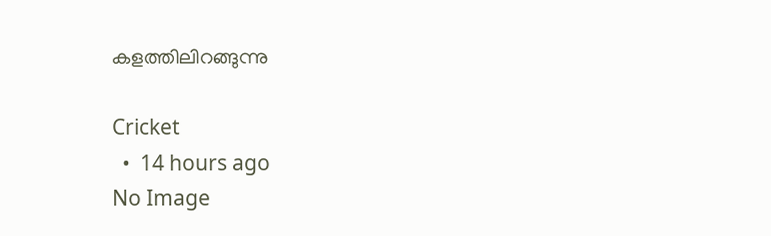കളത്തിലിറങ്ങുന്നു

Cricket
  •  14 hours ago
No Image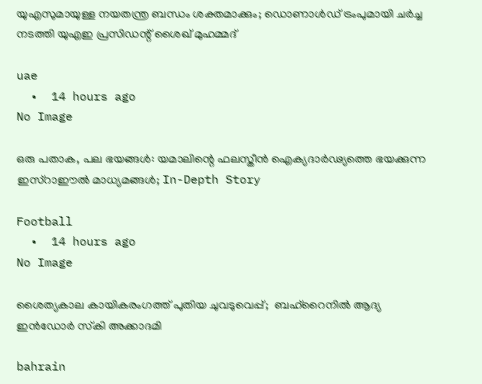യുഎസുമായുള്ള നയതന്ത്ര ബന്ധം ശക്തമാക്കും; ഡൊണാൾഡ് ട്രംപുമായി ചർച്ച നടത്തി യുഎഇ പ്രസിഡന്റ് ശൈഖ് മുഹമ്മദ്

uae
  •  14 hours ago
No Image

ഒരു പതാക, പല ഭയങ്ങൾ: യമാലിന്റെ ഫലസ്തീൻ ഐക്യദാർഢ്യത്തെ ഭയക്കുന്ന ഇസ്റാഈൽ മാധ്യമങ്ങൾ; In-Depth Story

Football
  •  14 hours ago
No Image

ശൈത്യകാല കായികരംഗത്ത് പുതിയ ചുവടുവെപ്പ്;  ബഹ്‌റൈനില്‍ ആദ്യ ഇന്‍ഡോര്‍ സ്‌കി അക്കാദമി

bahrain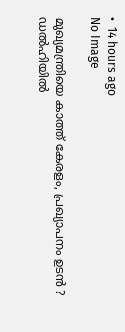•  14 hours ago
No Image

മുഖ്യമന്ത്രിയെ കാത്ത് കേരളം, പ്രഖ്യാപനം ഉടൻ ? ഡൽഹിയിൽ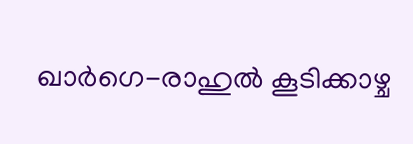ഖാർഗെ-രാഹുൽ കൂടിക്കാഴ്ച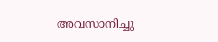അവസാനിച്ചു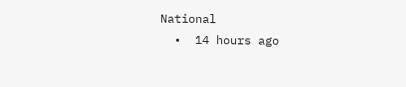National
  •  14 hours ago